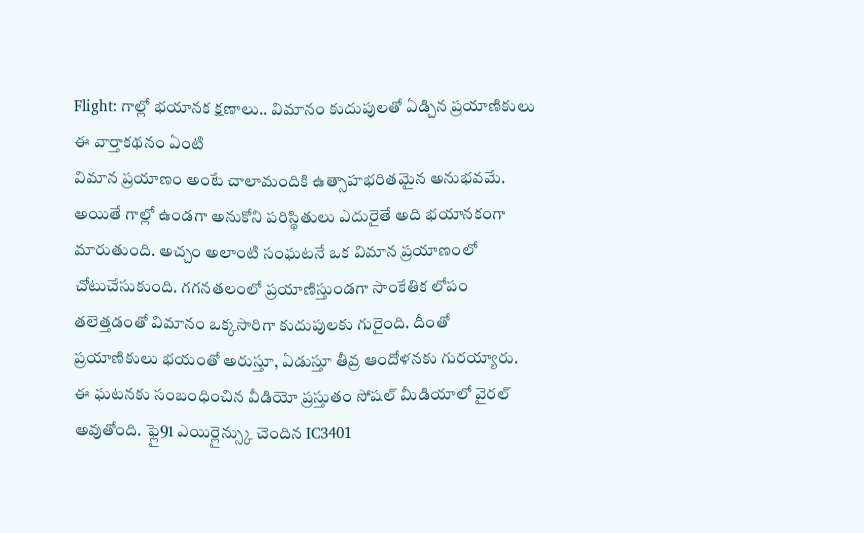Flight: గాల్లో భయానక క్షణాలు.. విమానం కుదుపులతో ఏడ్చిన ప్రయాణికులు
ఈ వార్తాకథనం ఏంటి
విమాన ప్రయాణం అంటే చాలామందికి ఉత్సాహభరితమైన అనుభవమే. అయితే గాల్లో ఉండగా అనుకోని పరిస్థితులు ఎదురైతే అది భయానకంగా మారుతుంది. అచ్చం అలాంటి సంఘటనే ఒక విమాన ప్రయాణంలో చోటుచేసుకుంది. గగనతలంలో ప్రయాణిస్తుండగా సాంకేతిక లోపం తలెత్తడంతో విమానం ఒక్కసారిగా కుదుపులకు గురైంది. దీంతో ప్రయాణికులు భయంతో అరుస్తూ, ఏడుస్తూ తీవ్ర ఆందోళనకు గురయ్యారు. ఈ ఘటనకు సంబంధించిన వీడియో ప్రస్తుతం సోషల్ మీడియాలో వైరల్ అవుతోంది. ఫ్లై91 ఎయిర్లైన్స్కు చెందిన IC3401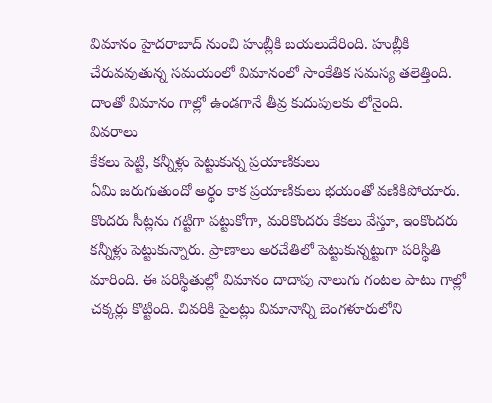విమానం హైదరాబాద్ నుంచి హుబ్లీకి బయలుదేరింది. హుబ్లీకి చేరువవుతున్న సమయంలో విమానంలో సాంకేతిక సమస్య తలెత్తింది. దాంతో విమానం గాల్లో ఉండగానే తీవ్ర కుదుపులకు లోనైంది.
వివరాలు
కేకలు పెట్టి, కన్నీళ్లు పెట్టుకున్న ప్రయాణికులు
ఏమి జరుగుతుందో అర్థం కాక ప్రయాణికులు భయంతో వణికిపోయారు. కొందరు సీట్లను గట్టిగా పట్టుకోగా, మరికొందరు కేకలు వేస్తూ, ఇంకొందరు కన్నీళ్లు పెట్టుకున్నారు. ప్రాణాలు అరచేతిలో పెట్టుకున్నట్టుగా పరిస్థితి మారింది. ఈ పరిస్థితుల్లో విమానం దాదాపు నాలుగు గంటల పాటు గాల్లో చక్కర్లు కొట్టింది. చివరికి పైలట్లు విమానాన్ని బెంగళూరులోని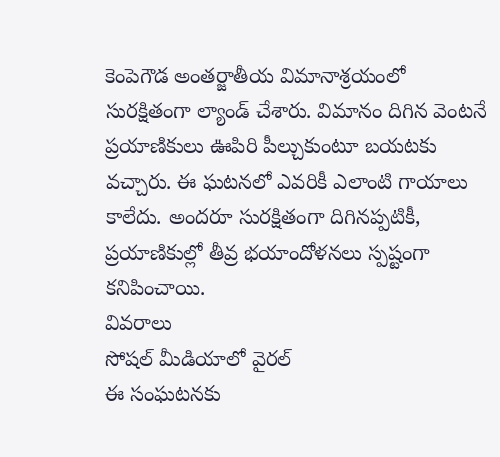కెంపెగౌడ అంతర్జాతీయ విమానాశ్రయంలో సురక్షితంగా ల్యాండ్ చేశారు. విమానం దిగిన వెంటనే ప్రయాణికులు ఊపిరి పీల్చుకుంటూ బయటకు వచ్చారు. ఈ ఘటనలో ఎవరికీ ఎలాంటి గాయాలు కాలేదు. అందరూ సురక్షితంగా దిగినప్పటికీ, ప్రయాణికుల్లో తీవ్ర భయాందోళనలు స్పష్టంగా కనిపించాయి.
వివరాలు
సోషల్ మీడియాలో వైరల్
ఈ సంఘటనకు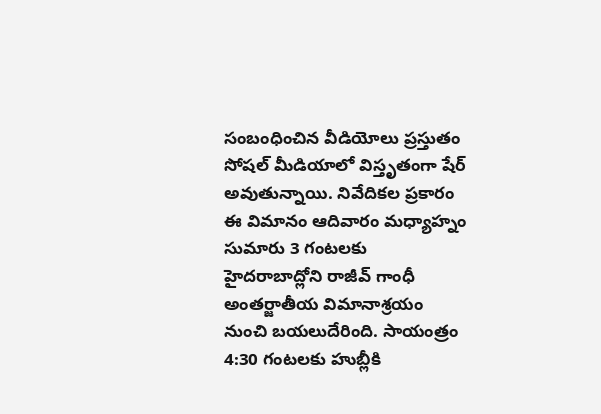సంబంధించిన వీడియోలు ప్రస్తుతం సోషల్ మీడియాలో విస్తృతంగా షేర్ అవుతున్నాయి. నివేదికల ప్రకారం ఈ విమానం ఆదివారం మధ్యాహ్నం సుమారు 3 గంటలకు హైదరాబాద్లోని రాజీవ్ గాంధీ అంతర్జాతీయ విమానాశ్రయం నుంచి బయలుదేరింది. సాయంత్రం 4:30 గంటలకు హుబ్లీకి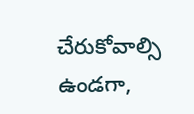చేరుకోవాల్సి ఉండగా,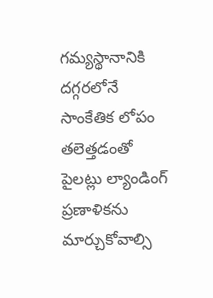గమ్యస్థానానికి దగ్గరలోనే సాంకేతిక లోపం తలెత్తడంతో పైలట్లు ల్యాండింగ్ ప్రణాళికను మార్చుకోవాల్సి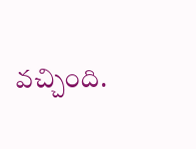వచ్చింది.